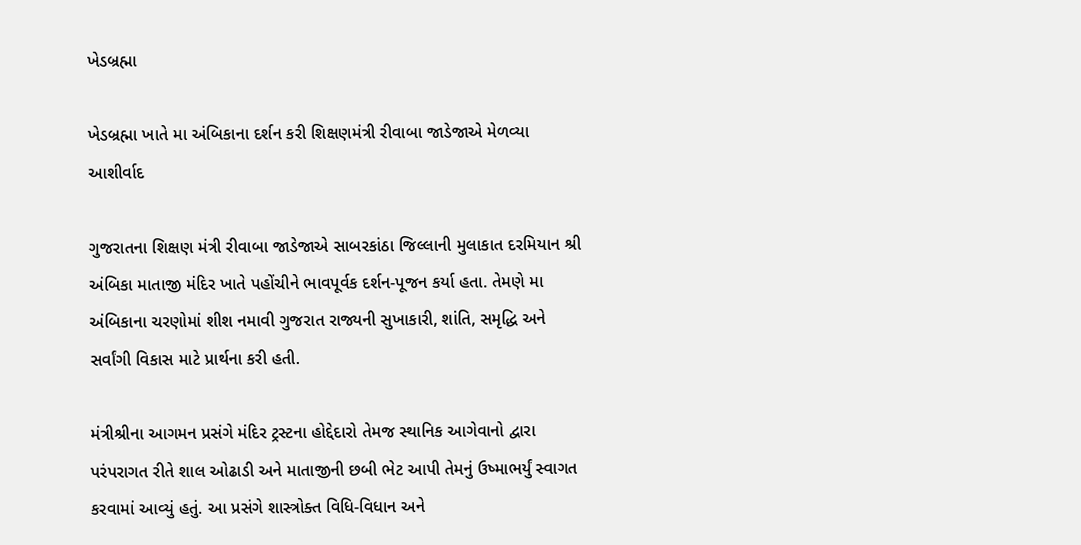ખેડબ્રહ્મા

ખેડબ્રહ્મા ખાતે મા અંબિકાના દર્શન કરી શિક્ષણમંત્રી રીવાબા જાડેજાએ મેળવ્યા આશીર્વાદ

ગુજરાતના શિક્ષણ મંત્રી રીવાબા જાડેજાએ સાબરકાંઠા જિલ્લાની મુલાકાત દરમિયાન શ્રી અંબિકા માતાજી મંદિર ખાતે પહોંચીને ભાવપૂર્વક દર્શન-પૂજન કર્યા હતા. તેમણે મા અંબિકાના ચરણોમાં શીશ નમાવી ગુજરાત રાજ્યની સુખાકારી, શાંતિ, સમૃદ્ધિ અને સર્વાંગી વિકાસ માટે પ્રાર્થના કરી હતી.

મંત્રીશ્રીના આગમન પ્રસંગે મંદિર ટ્રસ્ટના હોદ્દેદારો તેમજ સ્થાનિક આગેવાનો દ્વારા પરંપરાગત રીતે શાલ ઓઢાડી અને માતાજીની છબી ભેટ આપી તેમનું ઉષ્માભર્યું સ્વાગત કરવામાં આવ્યું હતું. આ પ્રસંગે શાસ્ત્રોક્ત વિધિ-વિધાન અને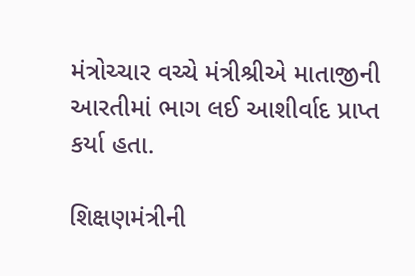મંત્રોચ્ચાર વચ્ચે મંત્રીશ્રીએ માતાજીની આરતીમાં ભાગ લઈ આશીર્વાદ પ્રાપ્ત કર્યા હતા.

શિક્ષણમંત્રીની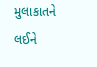મુલાકાતને લઈને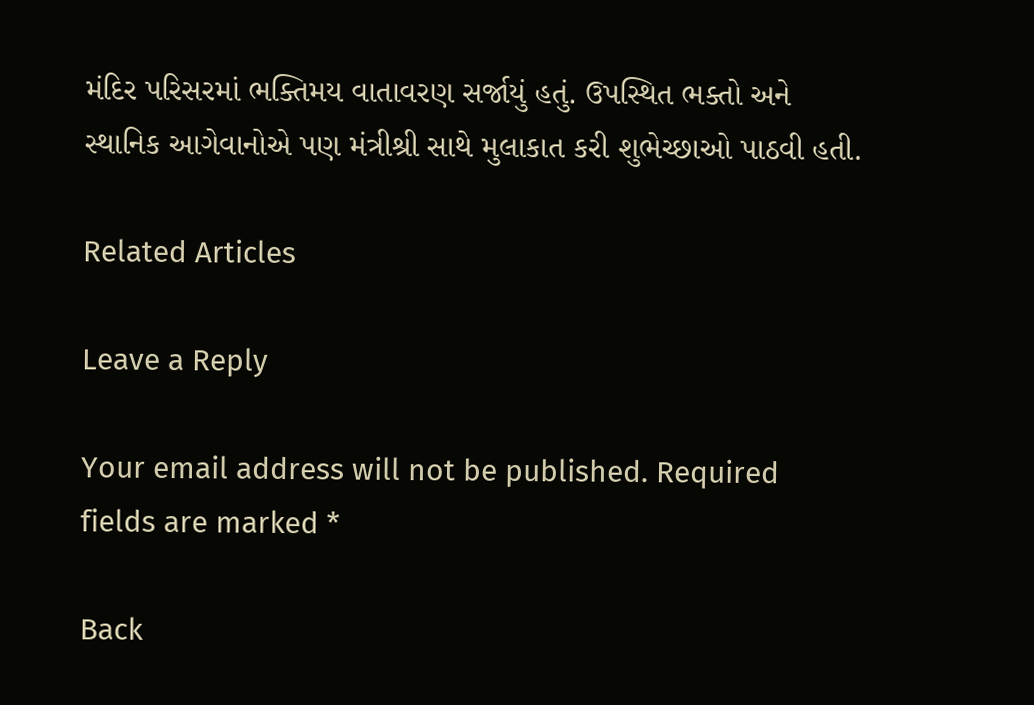મંદિર પરિસરમાં ભક્તિમય વાતાવરણ સર્જાયું હતું. ઉપસ્થિત ભક્તો અને સ્થાનિક આગેવાનોએ પણ મંત્રીશ્રી સાથે મુલાકાત કરી શુભેચ્છાઓ પાઠવી હતી.

Related Articles

Leave a Reply

Your email address will not be published. Required fields are marked *

Back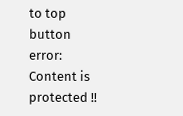to top button
error: Content is protected !!